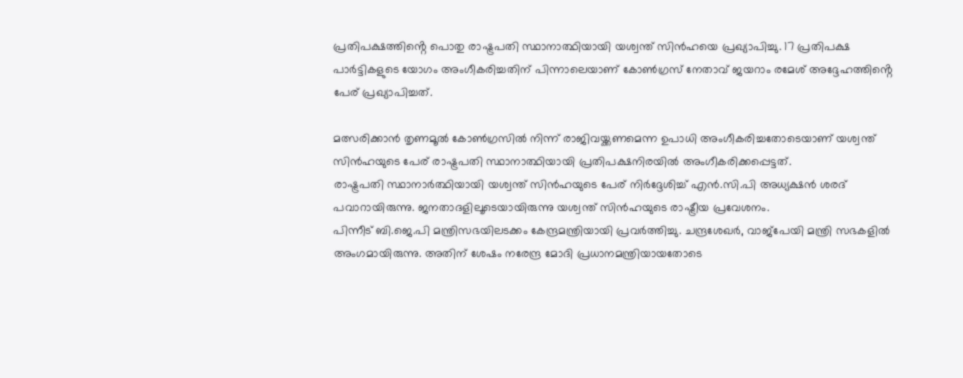പ്രതിപക്ഷത്തിൻ്റെ പൊതു രാഷ്ട്രപതി സ്ഥാനാത്ഥിയായി യശ്വന്ത് സിൻഹയെ പ്രഖ്യാപിച്ചു. 17 പ്രതിപക്ഷ പാർട്ടികളുടെ യോഗം അംഗീകരിച്ചതിന് പിന്നാലെയാണ് കോൺഗ്രസ് നേതാവ് ജയറാം രമേശ് അദ്ദേഹത്തിൻ്റെ പേര് പ്രഖ്യാപിച്ചത്.

മത്സരിക്കാൻ തൃണമൂൽ കോൺഗ്രസിൽ നിന്ന് രാജിവയ്ക്കണമെന്ന ഉപാധി അംഗീകരിച്ചതോടെയാണ് യശ്വന്ത് സിൻഹയുടെ പേര് രാഷ്ട്രപതി സ്ഥാനാത്ഥിയായി പ്രതിപക്ഷനിരയിൽ അംഗീകരിക്കപ്പെട്ടത്.
രാഷ്ട്രപതി സ്ഥാനാർത്ഥിയായി യശ്വന്ത് സിൻഹയുടെ പേര് നിർദ്ദേശിച്ച് എൻ.സി.പി അധ്യക്ഷൻ ശരദ് പവാറായിരുന്നു. ജനതാദളിലൂടെയായിരുന്നു യശ്വന്ത് സിൻഹയുടെ രാഷ്ട്രീയ പ്രവേശനം.
പിന്നീട് ബി.ജെ.പി മന്ത്രിസഭയിലടക്കം കേന്ദ്രമന്ത്രിയായി പ്രവർത്തിച്ചു. ചന്ദ്രശേഖർ, വാജ്പേയി മന്ത്രി സഭകളിൽ അംഗമായിരുന്നു. അതിന് ശേഷം നരേന്ദ്ര മോദി പ്രധാനമന്ത്രിയായതോടെ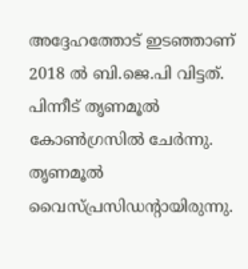അദ്ദേഹത്തോട് ഇടഞ്ഞാണ് 2018 ൽ ബി.ജെ.പി വിട്ടത്. പിന്നീട് തൃണമൂൽ കോൺഗ്രസിൽ ചേർന്നു. തൃണമൂൽ വൈസ്പ്രസിഡന്റായിരുന്നു.